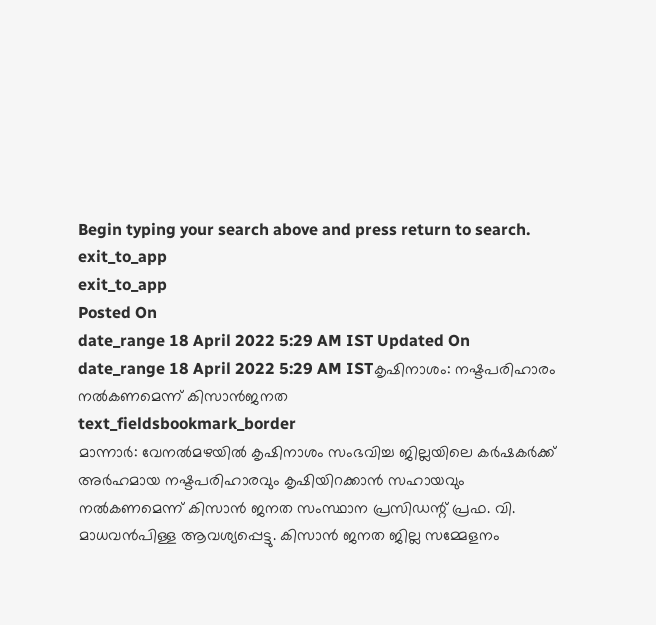Begin typing your search above and press return to search.
exit_to_app
exit_to_app
Posted On
date_range 18 April 2022 5:29 AM IST Updated On
date_range 18 April 2022 5:29 AM ISTകൃഷിനാശം: നഷ്ടപരിഹാരം നൽകണമെന്ന് കിസാൻജനത
text_fieldsbookmark_border
മാന്നാർ: വേനൽമഴയിൽ കൃഷിനാശം സംഭവിച്ച ജില്ലയിലെ കർഷകർക്ക് അർഹമായ നഷ്ടപരിഹാരവും കൃഷിയിറക്കാൻ സഹായവും നൽകണമെന്ന് കിസാൻ ജനത സംസ്ഥാന പ്രസിഡന്റ് പ്രഫ. വി. മാധവൻപിള്ള ആവശ്യപ്പെട്ടു. കിസാൻ ജനത ജില്ല സമ്മേളനം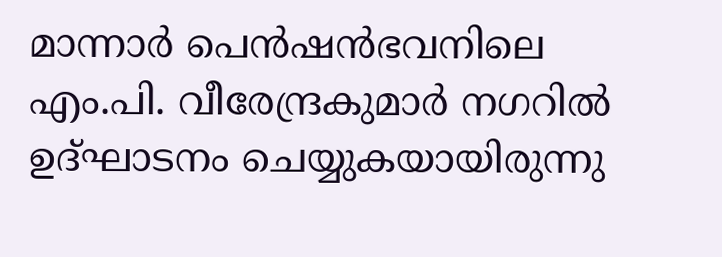മാന്നാർ പെൻഷൻഭവനിലെ എം.പി. വീരേന്ദ്രകുമാർ നഗറിൽ ഉദ്ഘാടനം ചെയ്യുകയായിരുന്നു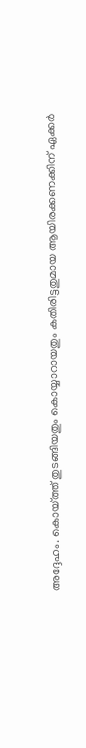അദ്ദേഹം. കൊയ്ത്ത് തുടങ്ങിയതും കൊയ്യാറായതും കതിരിട്ടതുമായ ആയിരക്കണക്കിന് ഏക്കർ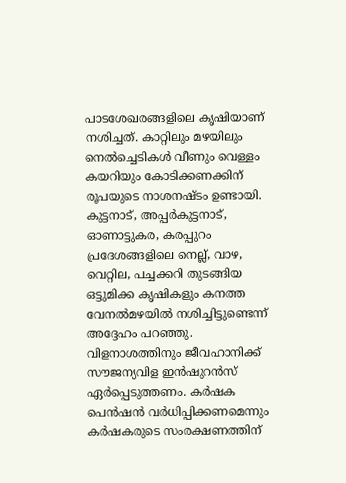പാടശേഖരങ്ങളിലെ കൃഷിയാണ് നശിച്ചത്. കാറ്റിലും മഴയിലും നെൽച്ചെടികൾ വീണും വെള്ളം കയറിയും കോടിക്കണക്കിന് രൂപയുടെ നാശനഷ്ടം ഉണ്ടായി. കുട്ടനാട്, അപ്പർകുട്ടനാട്, ഓണാട്ടുകര, കരപ്പുറം പ്രദേശങ്ങളിലെ നെല്ല്, വാഴ, വെറ്റില, പച്ചക്കറി തുടങ്ങിയ ഒട്ടുമിക്ക കൃഷികളും കനത്ത വേനൽമഴയിൽ നശിച്ചിട്ടുണ്ടെന്ന് അദ്ദേഹം പറഞ്ഞു. വിളനാശത്തിനും ജീവഹാനിക്ക് സൗജന്യവിള ഇൻഷുറൻസ് ഏർപ്പെടുത്തണം. കർഷക പെൻഷൻ വർധിപ്പിക്കണമെന്നും കർഷകരുടെ സംരക്ഷണത്തിന്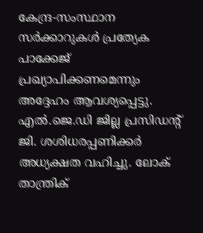കേന്ദ്ര-സംസ്ഥാന സർക്കാറുകൾ പ്രത്യേക പാക്കേജ് പ്രഖ്യാപിക്കണമെന്നും അദ്ദേഹം ആവശ്യപ്പെട്ടു. എൽ.ജെ.ഡി ജില്ല പ്രസിഡന്റ് ജി. ശശിധരപ്പണിക്കർ അധ്യക്ഷത വഹിച്ചു. ലോക് താന്ത്രിക്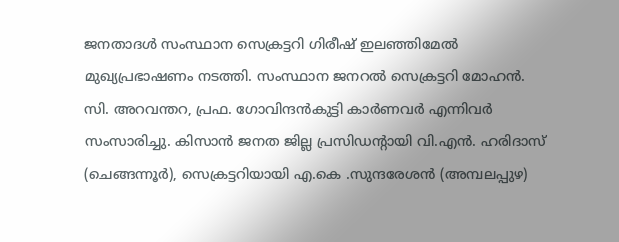ജനതാദൾ സംസ്ഥാന സെക്രട്ടറി ഗിരീഷ് ഇലഞ്ഞിമേൽ മുഖ്യപ്രഭാഷണം നടത്തി. സംസ്ഥാന ജനറൽ സെക്രട്ടറി മോഹൻ. സി. അറവന്തറ, പ്രഫ. ഗോവിന്ദൻകുട്ടി കാർണവർ എന്നിവർ സംസാരിച്ചു. കിസാൻ ജനത ജില്ല പ്രസിഡന്റായി വി.എൻ. ഹരിദാസ് (ചെങ്ങന്നൂർ), സെക്രട്ടറിയായി എ.കെ .സുന്ദരേശൻ (അമ്പലപ്പുഴ)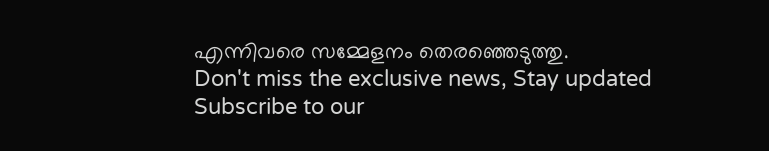എന്നിവരെ സമ്മേളനം തെരഞ്ഞെടുത്തു.
Don't miss the exclusive news, Stay updated
Subscribe to our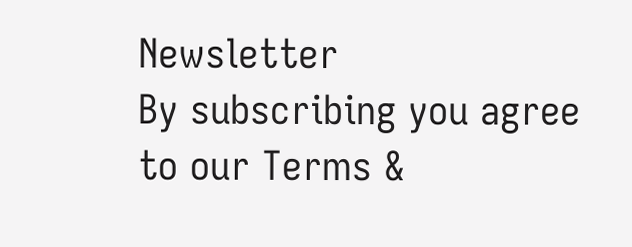Newsletter
By subscribing you agree to our Terms &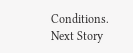Conditions.
Next Story